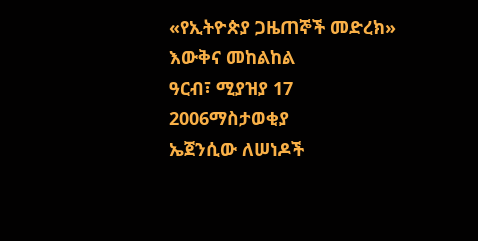«የኢትዮጵያ ጋዜጠኞች መድረክ» እውቅና መከልከል
ዓርብ፣ ሚያዝያ 17 2006ማስታወቂያ
ኤጀንሲው ለሠነዶች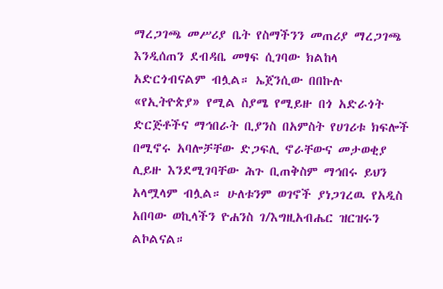ማረጋገጫ መሥሪያ ቤት የስማችንን መጠሪያ ማረጋገጫ እንዲሰጠን ደብዳቤ መፃፍ ሲገባው ክልከላ አድርጎብናልም ብሏል። ኤጀንሲው በበኩሉ «የኢትዮጵያ» የሚል ስያሜ የሚይዙ በጎ አድራጎት ድርጅቶችና ማኅበራት ቢያንስ በአምስት የሀገሪቱ ክፍሎች በሚኖሩ አባሎቻቸው ድጋፍሊ ኖራቸውና መታወቂያ ሊይዙ እንደሚገባቸው ሕጉ ቢጠቅስም ማኅበሩ ይህን አላሟላም ብሏል። ሁለቱንም ወገኖች ያነጋገረዉ የአዲስ አበባው ወኪላችን ዮሐንስ ገ/እግዚአብሔር ዝርዝሩን ልኮልናል።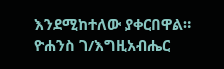እንደሚከተለው ያቀርበዋል።
ዮሐንስ ገ/እግዚአብሔር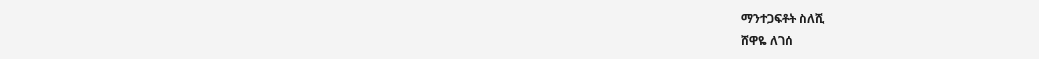ማንተጋፍቶት ስለሺ
ሸዋዬ ለገሰ